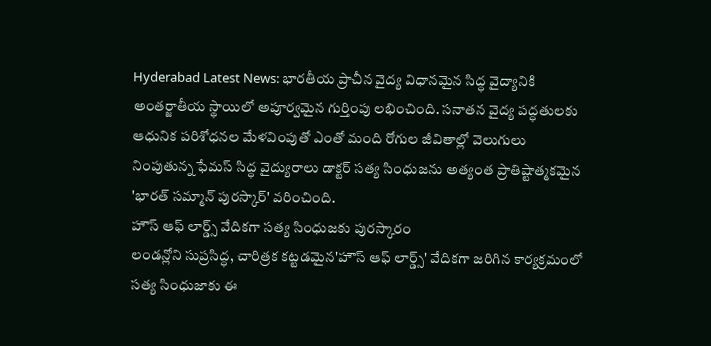Hyderabad Latest News: భారతీయ ప్రాచీన వైద్య విధానమైన సిద్ధ వైద్యానికి అంతర్జాతీయ స్థాయిలో అపూర్వమైన గుర్తింపు లభించింది. సనాతన వైద్య పద్ధతులకు ఆధునిక పరిశోధనల మేళవింపుతో ఎంతో మంది రోగుల జీవితాల్లో వెలుగులు నింపుతున్న ఫేమస్ సిద్ధ వైద్యురాలు డాక్టర్ సత్య సింధుజను అత్యంత ప్రాతిష్టాత్మకమైన 'భారత్ సమ్మాన్ పురస్కార్' వరించింది.
హౌస్ ఆఫ్ లార్డ్స్ వేదికగా సత్య సింధుజకు పురస్కారం
లండన్లోని సుప్రసిద్ధ, చారిత్రక కట్టడమైన'హౌస్ ఆఫ్ లార్డ్స్' వేదికగా జరిగిన కార్యక్రమంలో సత్య సింధుజాకు ఈ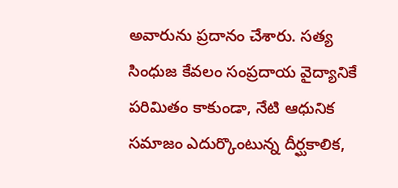అవారును ప్రదానం చేశారు. సత్య సింధుజ కేవలం సంప్రదాయ వైద్యానికే పరిమితం కాకుండా, నేటి ఆధునిక సమాజం ఎదుర్కొంటున్న దీర్ఘకాలిక,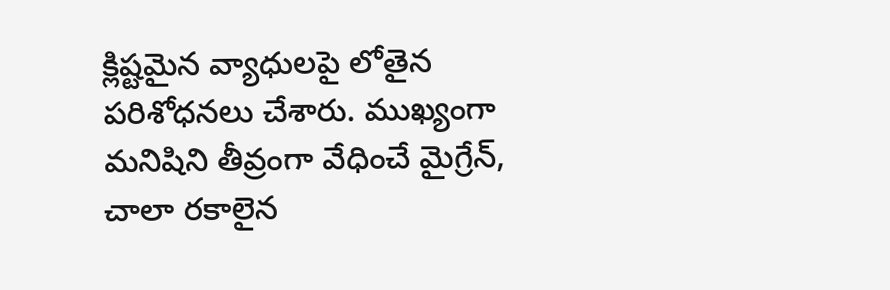క్లిష్టమైన వ్యాధులపై లోతైన పరిశోధనలు చేశారు. ముఖ్యంగా మనిషిని తీవ్రంగా వేధించే మైగ్రేన్, చాలా రకాలైన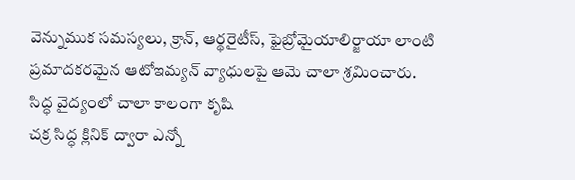వెన్నుముక సమస్యలు, క్రాన్, ఆర్థరైటీస్, ఫైబ్రోమైయాలిర్జాయా లాంటి ప్రమాదకరమైన ఆటోఇమ్యన్ వ్యాధులపై ఆమె చాలా శ్రమించారు.
సిద్ధ వైద్యంలో చాలా కాలంగా కృషి
చక్ర సిద్ధ క్లినిక్ ద్వారా ఎన్నో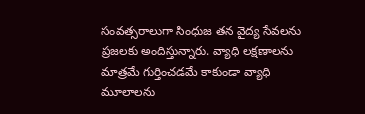సంవత్సరాలుగా సింధుజ తన వైద్య సేవలను ప్రజలకు అందిస్తున్నారు. వ్యాధి లక్షణాలను మాత్రమే గుర్తించడమే కాకుండా వ్యాధి మూలాలను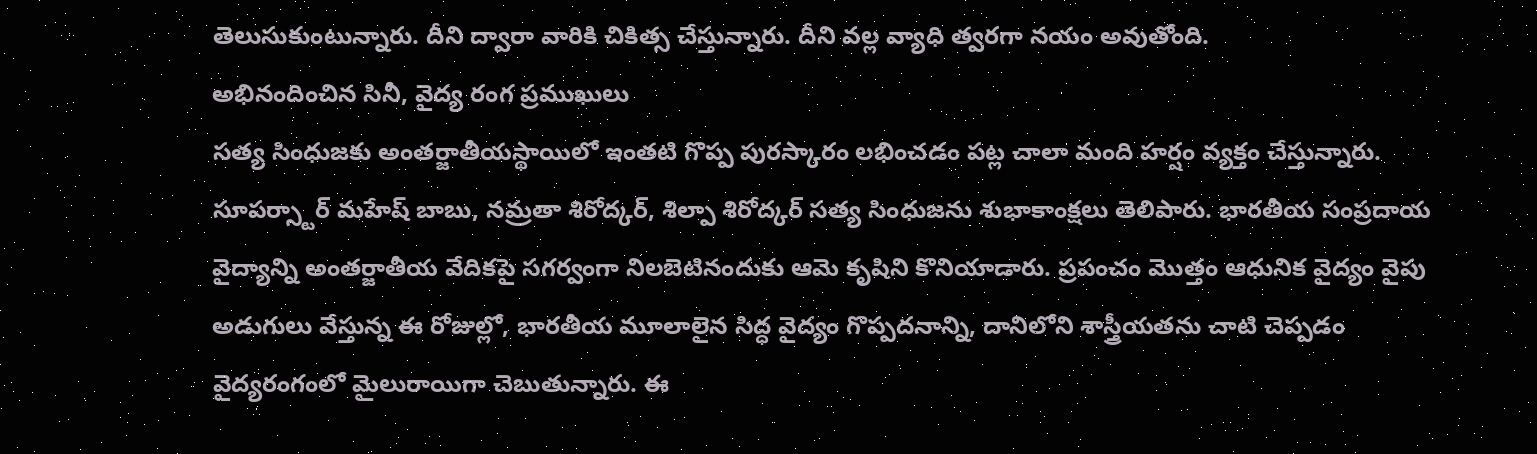తెలుసుకుంటున్నారు. దీని ద్వారా వారికి చికిత్స చేస్తున్నారు. దీని వల్ల వ్యాధి త్వరగా నయం అవుతోంది.
అభినందించిన సినీ, వైద్య రంగ ప్రముఖులు
సత్య సింధుజకు అంతర్జాతీయస్థాయిలో ఇంతటి గొప్ప పురస్కారం లభించడం పట్ల చాలా మంది హర్షం వ్యక్తం చేస్తున్నారు. సూపర్స్టార్ మహేష్ బాబు, నమ్రతా శిరోద్కర్, శిల్పా శిరోద్కర్ సత్య సింధుజను శుభాకాంక్షలు తెలిపారు. భారతీయ సంప్రదాయ వైద్యాన్ని అంతర్జాతీయ వేదికపై సగర్వంగా నిలబెటినందుకు ఆమె కృషిని కొనియాడారు. ప్రపంచం మొత్తం ఆధునిక వైద్యం వైపు అడుగులు వేస్తున్న ఈ రోజుల్లో, భారతీయ మూలాలైన సిద్ధ వైద్యం గొప్పదనాన్ని, దానిలోని శాస్త్రీయతను చాటి చెప్పడం వైద్యరంగంలో మైలురాయిగా చెబుతున్నారు. ఈ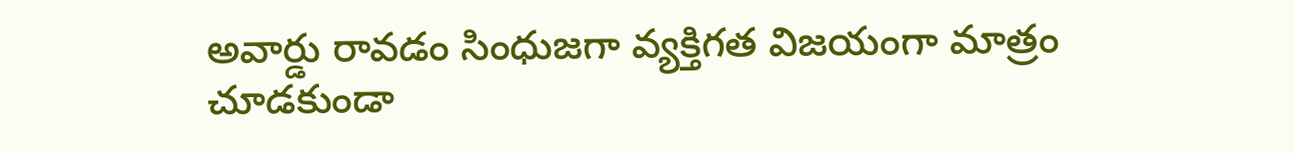అవార్డు రావడం సింధుజగా వ్యక్తిగత విజయంగా మాత్రం చూడకుండా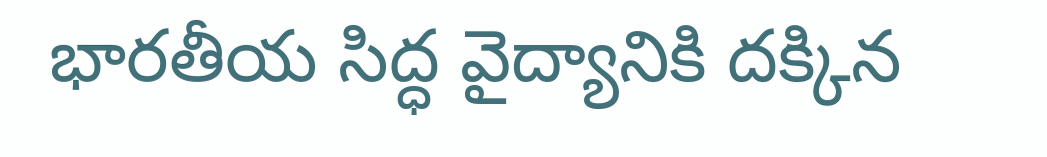భారతీయ సిద్ధ వైద్యానికి దక్కిన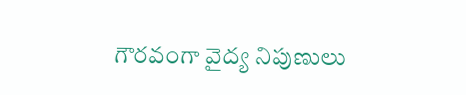గౌరవంగా వైద్య నిపుణులు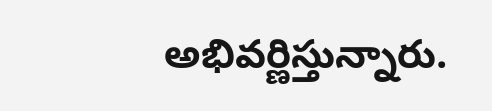అభివర్ణిస్తున్నారు.